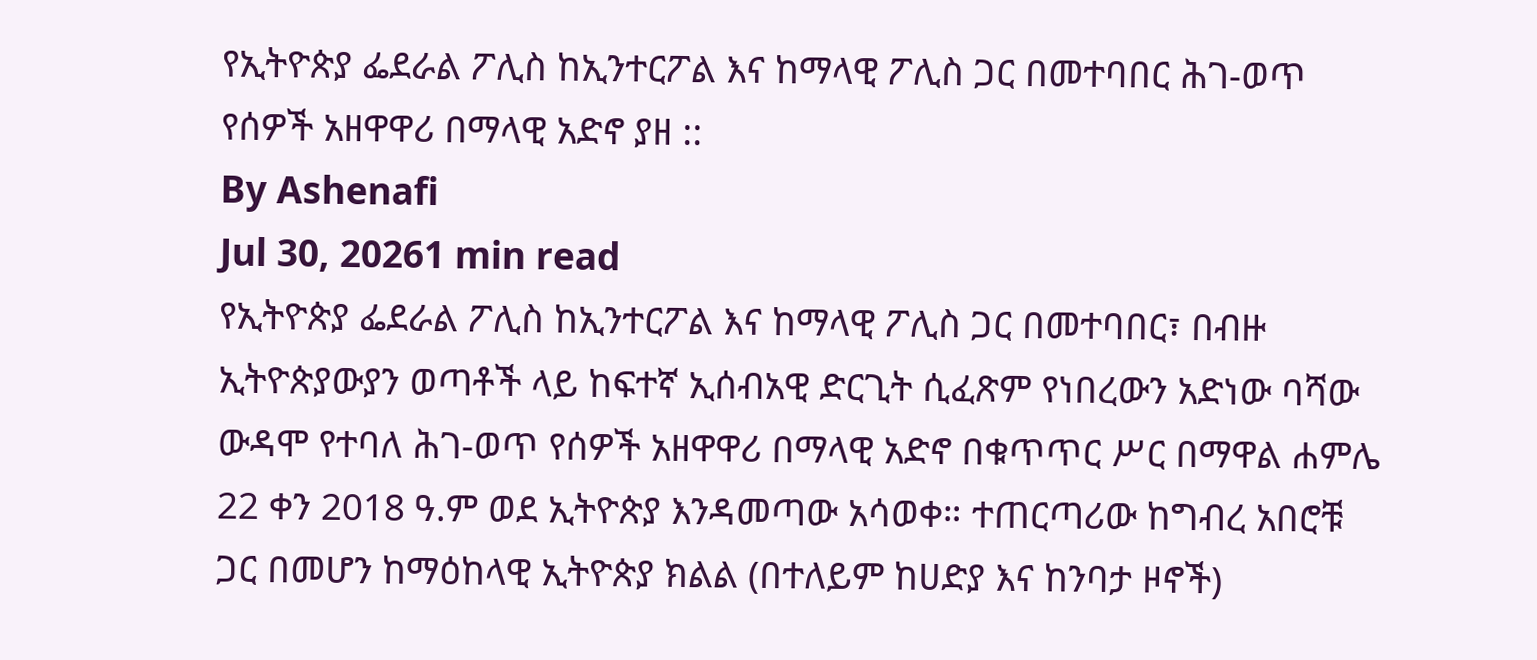የኢትዮጵያ ፌደራል ፖሊስ ከኢንተርፖል እና ከማላዊ ፖሊስ ጋር በመተባበር ሕገ-ወጥ የሰዎች አዘዋዋሪ በማላዊ አድኖ ያዘ ::
By Ashenafi
Jul 30, 20261 min read
የኢትዮጵያ ፌደራል ፖሊስ ከኢንተርፖል እና ከማላዊ ፖሊስ ጋር በመተባበር፣ በብዙ ኢትዮጵያውያን ወጣቶች ላይ ከፍተኛ ኢሰብአዊ ድርጊት ሲፈጽም የነበረውን አድነው ባሻው ውዳሞ የተባለ ሕገ-ወጥ የሰዎች አዘዋዋሪ በማላዊ አድኖ በቁጥጥር ሥር በማዋል ሐምሌ 22 ቀን 2018 ዓ.ም ወደ ኢትዮጵያ እንዳመጣው አሳወቀ። ተጠርጣሪው ከግብረ አበሮቹ ጋር በመሆን ከማዕከላዊ ኢትዮጵያ ክልል (በተለይም ከሀድያ እና ከንባታ ዞኖች)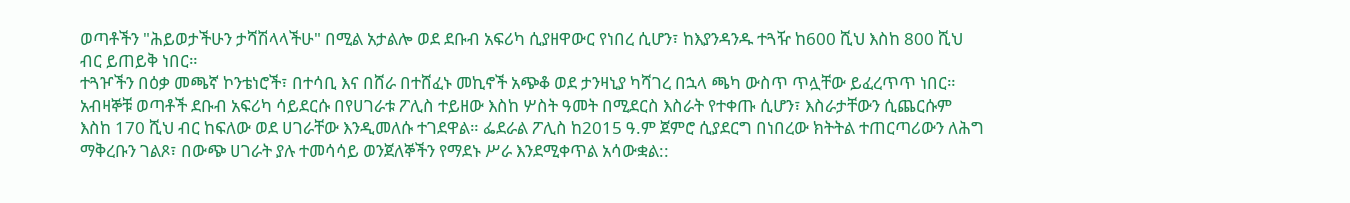ወጣቶችን "ሕይወታችሁን ታሻሽላላችሁ" በሚል አታልሎ ወደ ደቡብ አፍሪካ ሲያዘዋውር የነበረ ሲሆን፣ ከእያንዳንዱ ተጓዥ ከ600 ሺህ እስከ 800 ሺህ ብር ይጠይቅ ነበር።
ተጓዦችን በዕቃ መጫኛ ኮንቴነሮች፣ በተሳቢ እና በሸራ በተሸፈኑ መኪኖች አጭቆ ወደ ታንዛኒያ ካሻገረ በኋላ ጫካ ውስጥ ጥሏቸው ይፈረጥጥ ነበር።
አብዛኞቹ ወጣቶች ደቡብ አፍሪካ ሳይደርሱ በየሀገራቱ ፖሊስ ተይዘው እስከ ሦስት ዓመት በሚደርስ እስራት የተቀጡ ሲሆን፣ እስራታቸውን ሲጨርሱም እስከ 170 ሺህ ብር ከፍለው ወደ ሀገራቸው እንዲመለሱ ተገደዋል። ፌደራል ፖሊስ ከ2015 ዓ.ም ጀምሮ ሲያደርግ በነበረው ክትትል ተጠርጣሪውን ለሕግ ማቅረቡን ገልጾ፣ በውጭ ሀገራት ያሉ ተመሳሳይ ወንጀለኞችን የማደኑ ሥራ እንደሚቀጥል አሳውቋል::